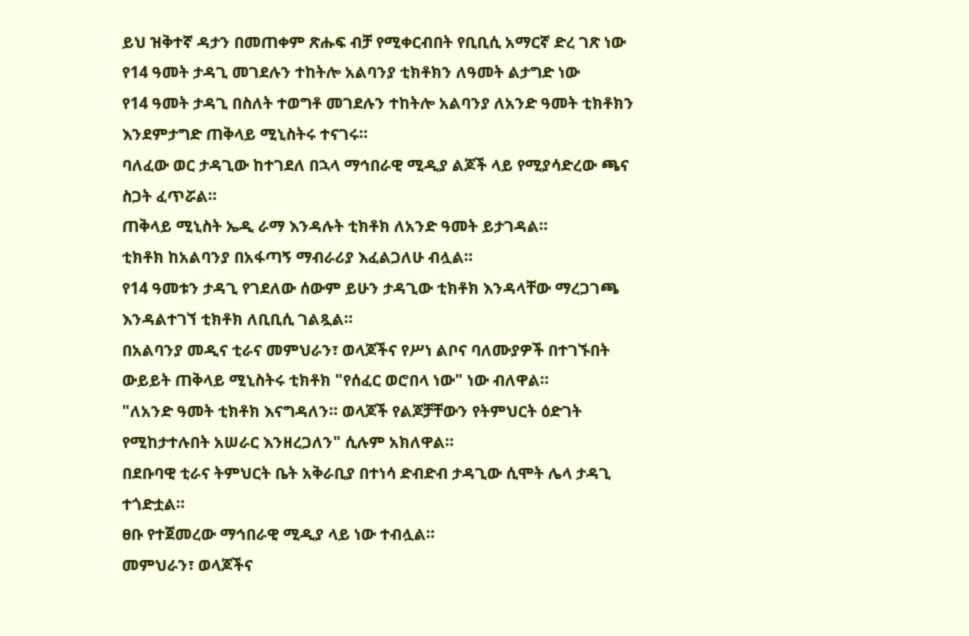ይህ ዝቅተኛ ዳታን በመጠቀም ጽሑፍ ብቻ የሚቀርብበት የቢቢሲ አማርኛ ድረ ገጽ ነው
የ14 ዓመት ታዳጊ መገደሉን ተከትሎ አልባንያ ቲክቶክን ለዓመት ልታግድ ነው
የ14 ዓመት ታዳጊ በስለት ተወግቶ መገደሉን ተከትሎ አልባንያ ለአንድ ዓመት ቲክቶክን እንደምታግድ ጠቅላይ ሚኒስትሩ ተናገሩ።
ባለፈው ወር ታዳጊው ከተገደለ በኋላ ማኅበራዊ ሚዲያ ልጆች ላይ የሚያሳድረው ጫና ስጋት ፈጥሯል።
ጠቅላይ ሚኒስት ኤዲ ራማ እንዳሉት ቲክቶክ ለአንድ ዓመት ይታገዳል።
ቲክቶክ ከአልባንያ በአፋጣኝ ማብራሪያ እፈልጋለሁ ብሏል።
የ14 ዓመቱን ታዳጊ የገደለው ሰውም ይሁን ታዳጊው ቲክቶክ እንዳላቸው ማረጋገጫ እንዳልተገኘ ቲክቶክ ለቢቢሲ ገልጿል።
በአልባንያ መዲና ቲራና መምህራን፣ ወላጆችና የሥነ ልቦና ባለሙያዎች በተገኙበት ውይይት ጠቅላይ ሚኒስትሩ ቲክቶክ "የሰፈር ወሮበላ ነው" ነው ብለዋል።
"ለአንድ ዓመት ቲክቶክ እናግዳለን። ወላጆች የልጆቻቸውን የትምህርት ዕድገት የሚከታተሉበት አሠራር እንዘረጋለን" ሲሉም አክለዋል።
በደቡባዊ ቲራና ትምህርት ቤት አቅራቢያ በተነሳ ድብድብ ታዳጊው ሲሞት ሌላ ታዳጊ ተጎድቷል።
ፀቡ የተጀመረው ማኅበራዊ ሚዲያ ላይ ነው ተብሏል።
መምህራን፣ ወላጆችና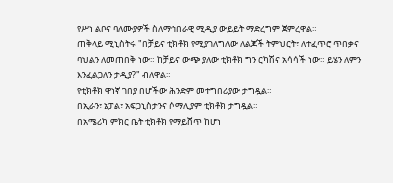የሥነ ልቦና ባለሙያዎች ስለማኅበራዊ ሚዲያ ውይይት ማድረግም ጀምረዋል።
ጠቅላይ ሚኒስትሩ "በቻይና ቲክቶክ የሚያገለግለው ለልጆች ትምህርት፣ ለተፈጥሮ ጥበቃና ባህልን ለመጠበቅ ነው። ከቻይና ውጭ ያለው ቲክቶክ ግን ርካሽና አሳሳች ነው። ይሄን ለምን እንፈልጋለን ታዲያ?" ብለዋል።
የቲክቶክ ዋነኛ ገበያ በሆችው ሕንድም መተግበሪያው ታግዷል።
በኢራን፣ ኔፓል፣ አፍጋኒስታንና ሶማሊያም ቲክቶክ ታግዷል።
በአሜሪካ ምክር ቤት ቲክቶክ የማይሸጥ ከሆነ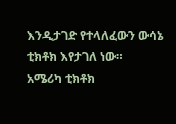እንዲታገድ የተላለፈውን ውሳኔ ቲክቶክ እየታገለ ነው።
አሜሪካ ቲክቶክ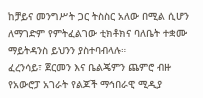ከቻይና መንግሥት ጋር ትስስር አለው በሚል ሲሆን ለማገድም የምትፈልገው ቲክቶክና ባለቤት ተቋሙ ማይትዳንስ ይህንን ያስተባብላሉ።
ፈረንሳይ፣ ጀርመን እና ቤልጄምን ጨምሮ ብዙ የአውሮፓ አገራት የልጆች ማኅበራዊ ሚዲያ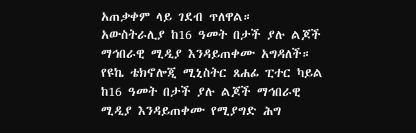አጠቃቀም ላይ ገደብ ጥለዋል።
አውስትራሊያ ከ16 ዓመት በታች ያሉ ልጆች ማኅበራዊ ሚዲያ እንዳይጠቀሙ አግዳለች።
የዩኬ ቴክኖሎጂ ሚኒስትር ጸሐፊ ፒተር ካይል ከ16 ዓመት በታች ያሉ ልጆች ማኅበራዊ ሚዲያ እንዳይጠቀሙ የሚያግድ ሕግ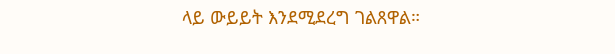ላይ ውይይት እንደሚደረግ ገልጸዋል።